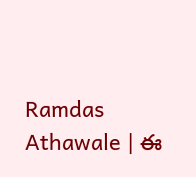Ramdas Athawale | ఈ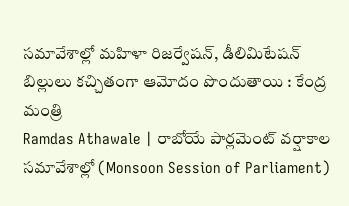సమావేశాల్లో మహిళా రిజర్వేషన్, డీలిమిటేషన్ బిల్లులు కచ్చితంగా ఆమోదం పొందుతాయి : కేంద్ర మంత్రి
Ramdas Athawale | రాబోయే పార్లమెంట్ వర్షాకాల సమావేశాల్లో (Monsoon Session of Parliament)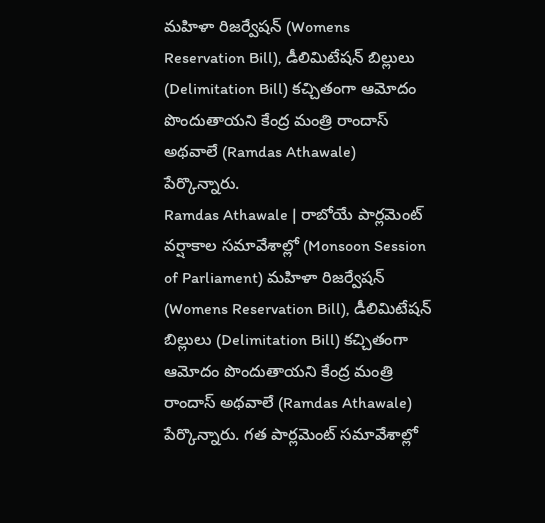మహిళా రిజర్వేషన్ (Womens Reservation Bill), డీలిమిటేషన్ బిల్లులు (Delimitation Bill) కచ్చితంగా ఆమోదం పొందుతాయని కేంద్ర మంత్రి రాందాస్ అథవాలే (Ramdas Athawale) పేర్కొన్నారు.
Ramdas Athawale | రాబోయే పార్లమెంట్ వర్షాకాల సమావేశాల్లో (Monsoon Session of Parliament) మహిళా రిజర్వేషన్ (Womens Reservation Bill), డీలిమిటేషన్ బిల్లులు (Delimitation Bill) కచ్చితంగా ఆమోదం పొందుతాయని కేంద్ర మంత్రి రాందాస్ అథవాలే (Ramdas Athawale) పేర్కొన్నారు. గత పార్లమెంట్ సమావేశాల్లో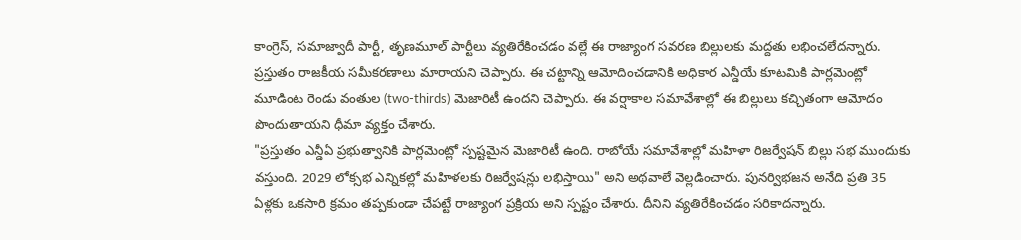కాంగ్రెస్, సమాజ్వాదీ పార్టీ, తృణమూల్ పార్టీలు వ్యతిరేకించడం వల్లే ఈ రాజ్యాంగ సవరణ బిల్లులకు మద్దతు లభించలేదన్నారు. ప్రస్తుతం రాజకీయ సమీకరణాలు మారాయని చెప్పారు. ఈ చట్టాన్ని ఆమోదించడానికి అధికార ఎన్డీయే కూటమికి పార్లమెంట్లో మూడింట రెండు వంతుల (two-thirds) మెజారిటీ ఉందని చెప్పారు. ఈ వర్షాకాల సమావేశాల్లో ఈ బిల్లులు కచ్చితంగా ఆమోదం పొందుతాయని ధీమా వ్యక్తం చేశారు.
"ప్రస్తుతం ఎన్డీఏ ప్రభుత్వానికి పార్లమెంట్లో స్పష్టమైన మెజారిటీ ఉంది. రాబోయే సమావేశాల్లో మహిళా రిజర్వేషన్ బిల్లు సభ ముందుకు వస్తుంది. 2029 లోక్సభ ఎన్నికల్లో మహిళలకు రిజర్వేషన్లు లభిస్తాయి" అని అథవాలే వెల్లడించారు. పునర్విభజన అనేది ప్రతి 35 ఏళ్లకు ఒకసారి క్రమం తప్పకుండా చేపట్టే రాజ్యాంగ ప్రక్రియ అని స్పష్టం చేశారు. దీనిని వ్యతిరేకించడం సరికాదన్నారు.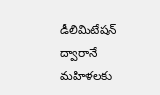డీలిమిటేషన్ ద్వారానే మహిళలకు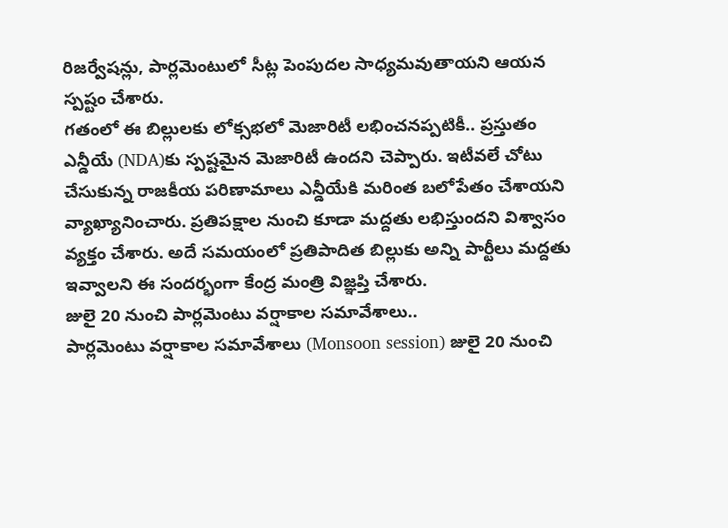రిజర్వేషన్లు, పార్లమెంటులో సీట్ల పెంపుదల సాధ్యమవుతాయని ఆయన స్పష్టం చేశారు.
గతంలో ఈ బిల్లులకు లోక్సభలో మెజారిటీ లభించనప్పటికీ.. ప్రస్తుతం ఎన్డీయే (NDA)కు స్పష్టమైన మెజారిటీ ఉందని చెప్పారు. ఇటీవలే చోటు చేసుకున్న రాజకీయ పరిణామాలు ఎన్డీయేకి మరింత బలోపేతం చేశాయని వ్యాఖ్యానించారు. ప్రతిపక్షాల నుంచి కూడా మద్దతు లభిస్తుందని విశ్వాసం వ్యక్తం చేశారు. అదే సమయంలో ప్రతిపాదిత బిల్లుకు అన్ని పార్టీలు మద్దతు ఇవ్వాలని ఈ సందర్భంగా కేంద్ర మంత్రి విజ్ఞప్తి చేశారు.
జులై 20 నుంచి పార్లమెంటు వర్షాకాల సమావేశాలు..
పార్లమెంటు వర్షాకాల సమావేశాలు (Monsoon session) జులై 20 నుంచి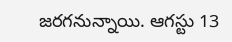జరగనున్నాయి. ఆగస్టు 13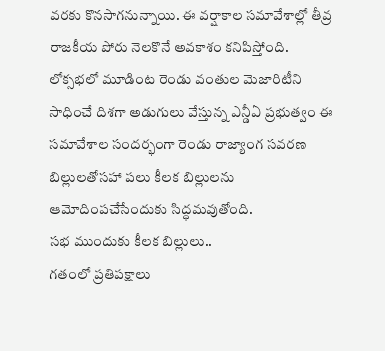వరకు కొనసాగనున్నాయి. ఈ వర్షాకాల సమావేశాల్లో తీవ్ర రాజకీయ పోరు నెలకొనే అవకాశం కనిపిస్తోంది. లోక్సభలో మూడింట రెండు వంతుల మెజారిటీని సాధించే దిశగా అడుగులు వేస్తున్న ఎన్డీఏ ప్రభుత్వం ఈ సమావేశాల సందర్భంగా రెండు రాజ్యాంగ సవరణ బిల్లులతోసహా పలు కీలక బిల్లులను ఆమోదింపచేసేందుకు సిద్ధమవుతోంది.
సభ ముందుకు కీలక బిల్లులు..
గతంలో ప్రతిపక్షాలు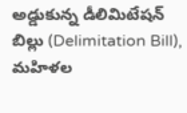అడ్డుకున్న డీలిమిటేషన్ బిల్లు (Delimitation Bill), మహిళల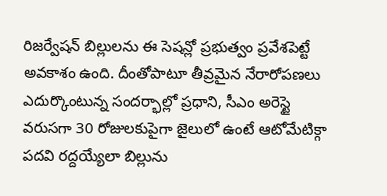రిజర్వేషన్ బిల్లులను ఈ సెషన్లో ప్రభుత్వం ప్రవేశపెట్టే అవకాశం ఉంది. దీంతోపాటూ తీవ్రమైన నేరారోపణలు ఎదుర్కొంటున్న సందర్భాల్లో ప్రధాని, సీఎం అరెస్టై వరుసగా 30 రోజులకుపైగా జైలులో ఉంటే ఆటోమేటిక్గా పదవి రద్దయ్యేలా బిల్లును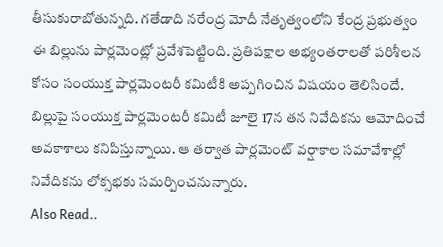తీసుకురాబోతున్నది. గతేడాది నరేంద్ర మోదీ నేతృత్వంలోని కేంద్ర ప్రభుత్వం ఈ బిల్లును పార్లమెంట్లో ప్రవేశపెట్టింది. ప్రతిపక్షాల అభ్యంతరాలతో పరిశీలన కోసం సంయుక్త పార్లమెంటరీ కమిటీకి అప్పగించిన విషయం తెలిసిందే. బిల్లుపై సంయుక్త పార్లమెంటరీ కమిటీ జూలై 17న తన నివేదికను ఆమోదించే అవకాశాలు కనిపిస్తున్నాయి. ఆ తర్వాత పార్లమెంట్ వర్షాకాల సమావేశాల్లో నివేదికను లోక్సభకు సమర్పించనున్నారు.
Also Read..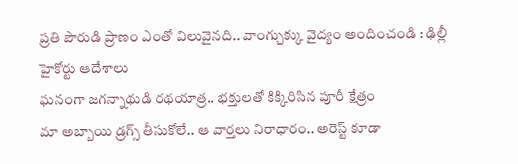ప్రతి పౌరుడి ప్రాణం ఎంతో విలువైనది.. వాంగ్చుక్కు వైద్యం అందించండి : ఢిల్లీ హైకోర్టు ఆదేశాలు
ఘనంగా జగన్నాథుడి రథయాత్ర.. భక్తులతో కిక్కిరిసిన పూరీ క్షేత్రం
మా అబ్బాయి డ్రగ్స్ తీసుకోలే.. ఆ వార్తలు నిరాధారం.. అరెస్ట్ కూడా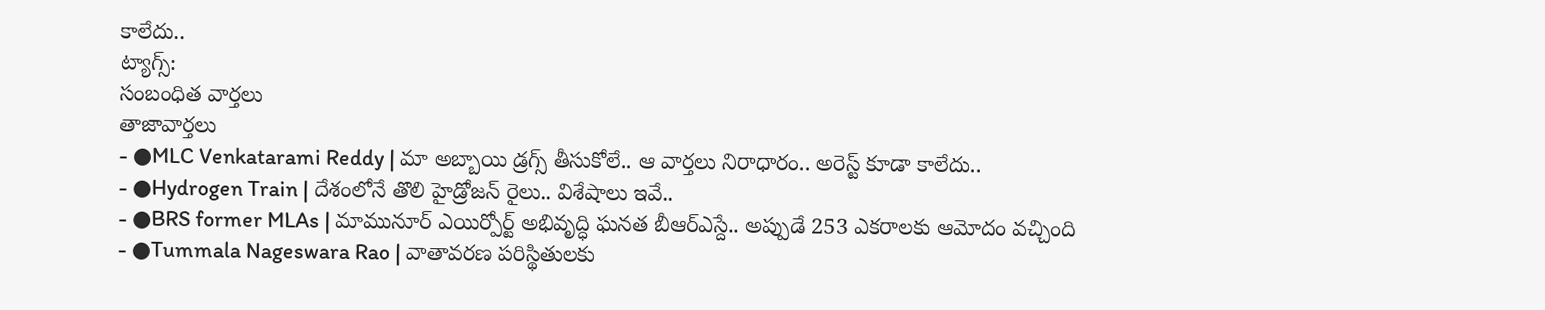కాలేదు..
ట్యాగ్స్:
సంబంధిత వార్తలు
తాజావార్తలు
- ●MLC Venkatarami Reddy | మా అబ్బాయి డ్రగ్స్ తీసుకోలే.. ఆ వార్తలు నిరాధారం.. అరెస్ట్ కూడా కాలేదు..
- ●Hydrogen Train | దేశంలోనే తొలి హైడ్రోజన్ రైలు.. విశేషాలు ఇవే..
- ●BRS former MLAs | మామునూర్ ఎయిర్పోర్ట్ అభివృద్ధి ఘనత బీఆర్ఎస్దే.. అప్పుడే 253 ఎకరాలకు ఆమోదం వచ్చింది
- ●Tummala Nageswara Rao | వాతావరణ పరిస్థితులకు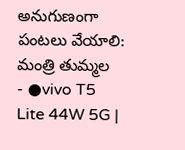అనుగుణంగా పంటలు వేయాలి: మంత్రి తుమ్మల
- ●vivo T5 Lite 44W 5G |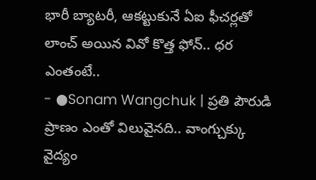భారీ బ్యాటరీ, ఆకట్టుకునే ఏఐ ఫీచర్లతో లాంచ్ అయిన వివో కొత్త ఫోన్.. ధర ఎంతంటే..
- ●Sonam Wangchuk | ప్రతి పౌరుడి ప్రాణం ఎంతో విలువైనది.. వాంగ్చుక్కు వైద్యం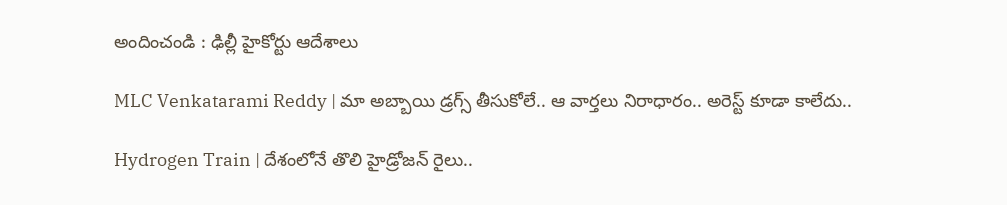అందించండి : ఢిల్లీ హైకోర్టు ఆదేశాలు

MLC Venkatarami Reddy | మా అబ్బాయి డ్రగ్స్ తీసుకోలే.. ఆ వార్తలు నిరాధారం.. అరెస్ట్ కూడా కాలేదు..

Hydrogen Train | దేశంలోనే తొలి హైడ్రోజన్ రైలు..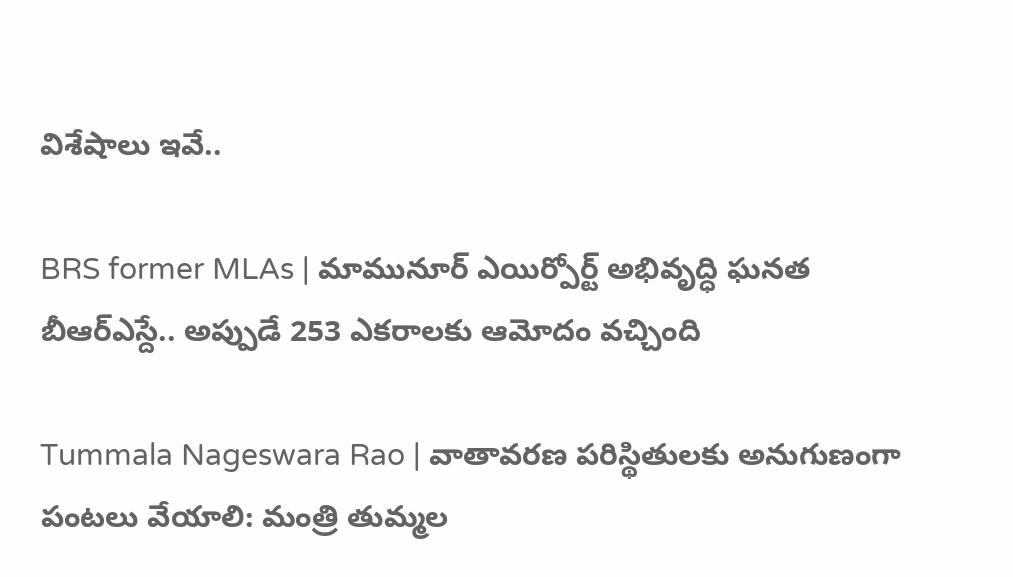విశేషాలు ఇవే..

BRS former MLAs | మామునూర్ ఎయిర్పోర్ట్ అభివృద్ధి ఘనత బీఆర్ఎస్దే.. అప్పుడే 253 ఎకరాలకు ఆమోదం వచ్చింది

Tummala Nageswara Rao | వాతావరణ పరిస్థితులకు అనుగుణంగా పంటలు వేయాలి: మంత్రి తుమ్మల